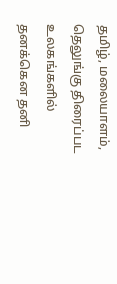தமிழ், மலையாளம், தெலுங்கு திரைப்பட உலகங்களில் தனக்கென தனி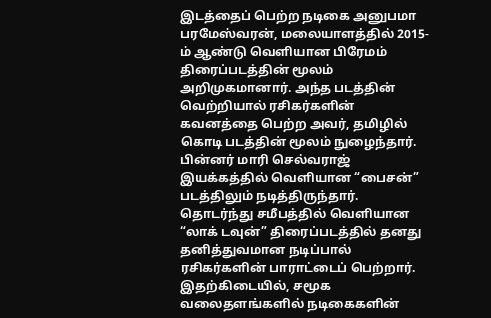இடத்தைப் பெற்ற நடிகை அனுபமா பரமேஸ்வரன், மலையாளத்தில் 2015-ம் ஆண்டு வெளியான பிரேமம் திரைப்படத்தின் மூலம் அறிமுகமானார். அந்த படத்தின் வெற்றியால் ரசிகர்களின் கவனத்தை பெற்ற அவர், தமிழில் கொடி படத்தின் மூலம் நுழைந்தார்.
பின்னர் மாரி செல்வராஜ் இயக்கத்தில் வெளியான “பைசன்” படத்திலும் நடித்திருந்தார். தொடர்ந்து சமீபத்தில் வெளியான “லாக் டவுன்” திரைப்படத்தில் தனது தனித்துவமான நடிப்பால் ரசிகர்களின் பாராட்டைப் பெற்றார்.
இதற்கிடையில், சமூக வலைதளங்களில் நடிகைகளின்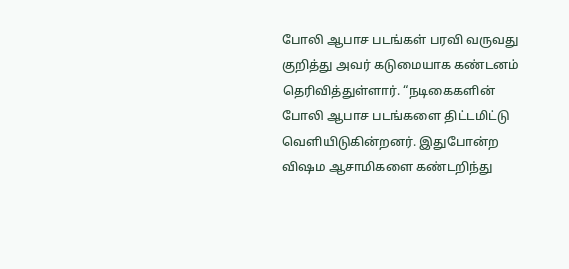போலி ஆபாச படங்கள் பரவி வருவது குறித்து அவர் கடுமையாக கண்டனம் தெரிவித்துள்ளார். “நடிகைகளின் போலி ஆபாச படங்களை திட்டமிட்டு வெளியிடுகின்றனர். இதுபோன்ற விஷம ஆசாமிகளை கண்டறிந்து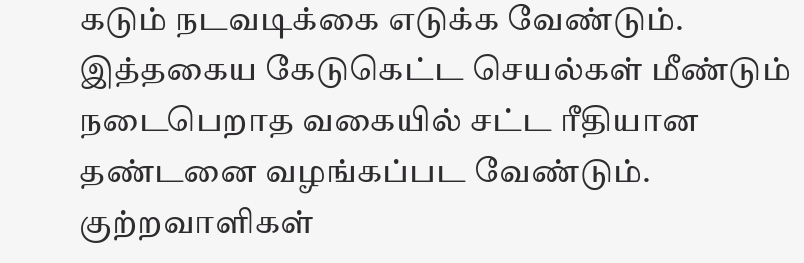கடும் நடவடிக்கை எடுக்க வேண்டும். இத்தகைய கேடுகெட்ட செயல்கள் மீண்டும் நடைபெறாத வகையில் சட்ட ரீதியான தண்டனை வழங்கப்பட வேண்டும். குற்றவாளிகள்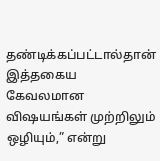தண்டிக்கப்பட்டால்தான் இத்தகைய கேவலமான விஷயங்கள் முற்றிலும் ஒழியும்,” என்று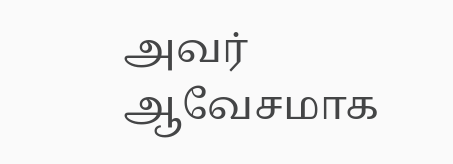அவர் ஆவேசமாக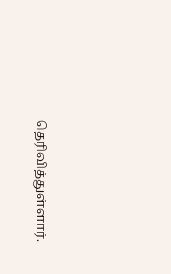தெரிவித்துள்ளார்.